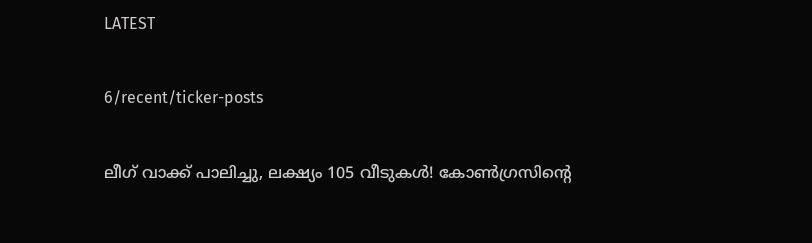LATEST

6/recent/ticker-posts

ലീഗ് വാക്ക് പാലിച്ചു, ലക്ഷ്യം 105 വീടുകള്‍! കോണ്‍ഗ്രസിൻ്റെ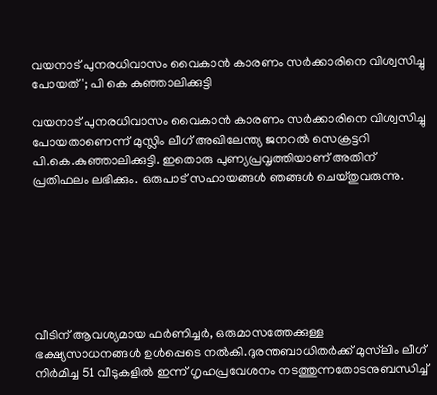വയനാട് പുനരധിവാസം വൈകാൻ കാരണം സര്‍ക്കാരിനെ വിശ്വസിച്ചു പോയത്'; പി കെ കുഞ്ഞാലിക്കുട്ടി

വയനാട് പുനരധിവാസം വൈകാൻ കാരണം സർക്കാരിനെ വിശ്വസിച്ചു പോയതാണെന്ന് മുസ്ലിം ലീഗ് അഖിലേന്ത്യ ജനറല്‍ സെക്രട്ടറി പി.കെ.കുഞ്ഞാലിക്കുട്ടി. ഇതൊരു പുണ്യപ്രവൃത്തിയാണ് അതിന് പ്രതിഫലം ലഭിക്കും. ഒരുപാട് സഹായങ്ങള്‍ ഞങ്ങള്‍ ചെയ്തുവരുന്നു.







വീടിന് ആവശ്യമായ ഫർണിച്ചർ, ഒരുമാസത്തേക്കുള്ള ഭക്ഷ്യസാധനങ്ങള്‍ ഉള്‍പ്പെടെ നല്‍കി.ദുരന്തബാധിതർക്ക് മുസ്‌ലിം ലീഗ് നിർമിച്ച 51 വീടുകളില്‍ ഇന്ന് ഗൃഹപ്രവേശനം നടത്തുന്നതോടനുബന്ധിച്ച്‌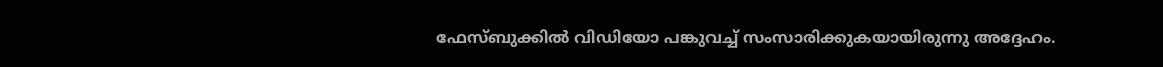ഫേസ്ബുക്കില്‍ വിഡിയോ പങ്കുവച്ച്‌ സംസാരിക്കുകയായിരുന്നു അദ്ദേഹം.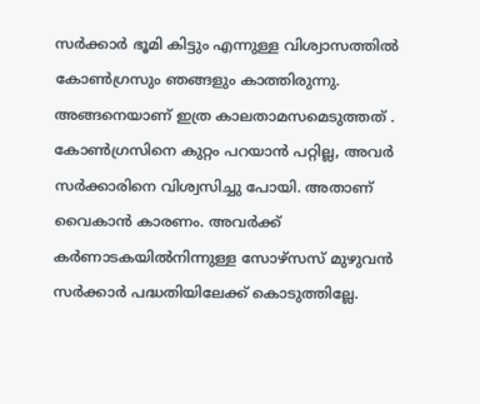സർക്കാർ ഭൂമി കിട്ടും എന്നുള്ള വിശ്വാസത്തില്‍ കോണ്‍ഗ്രസും ഞങ്ങളും കാത്തിരുന്നു. അങ്ങനെയാണ് ഇത്ര കാലതാമസമെടുത്തത് . കോണ്‍ഗ്രസിനെ കുറ്റം പറയാൻ പറ്റില്ല, അവർ സർക്കാരിനെ വിശ്വസിച്ചു പോയി. അതാണ് വൈകാൻ കാരണം. അവർക്ക് കർണാടകയില്‍നിന്നുള്ള സോഴ്സസ് മുഴുവൻ സർക്കാർ പദ്ധതിയിലേക്ക് കൊടുത്തില്ലേ.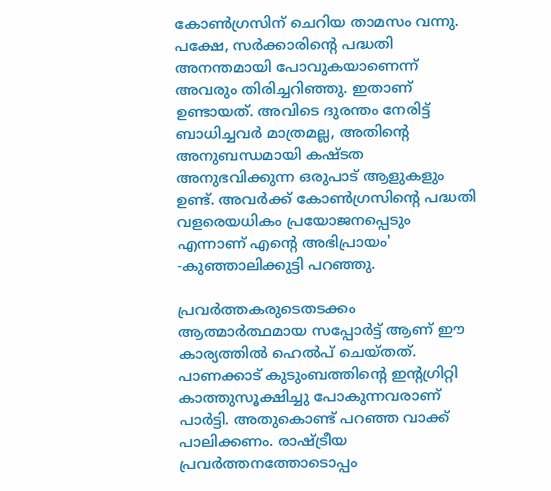കോണ്‍ഗ്രസിന് ചെറിയ താമസം വന്നു. പക്ഷേ, സർക്കാരിൻ്റെ പദ്ധതി അനന്തമായി പോവുകയാണെന്ന് അവരും തിരിച്ചറിഞ്ഞു. ഇതാണ് ഉണ്ടായത്. അവിടെ ദുരന്തം നേരിട്ട് ബാധിച്ചവർ മാത്രമല്ല, അതിൻ്റെ അനുബന്ധമായി കഷ്ടത അനുഭവിക്കുന്ന ഒരുപാട് ആളുകളും ഉണ്ട്. അവർക്ക് കോണ്‍ഗ്രസിൻ്റെ പദ്ധതി വളരെയധികം പ്രയോജനപ്പെടും എന്നാണ് എന്റെ അഭിപ്രായം' -കുഞ്ഞാലിക്കുട്ടി പറഞ്ഞു.

പ്രവർത്തകരുടെതടക്കം ആത്മാർത്ഥമായ സപ്പോർട്ട് ആണ് ഈ കാര്യത്തില്‍ ഹെല്‍പ് ചെയ്തത്. പാണക്കാട് കുടുംബത്തിന്റെ ഇന്റഗ്രിറ്റി കാത്തുസൂക്ഷിച്ചു പോകുന്നവരാണ് പാർട്ടി. അതുകൊണ്ട് പറഞ്ഞ വാക്ക് പാലിക്കണം. രാഷ്ട്രീയ പ്രവർത്തനത്തോടൊപ്പം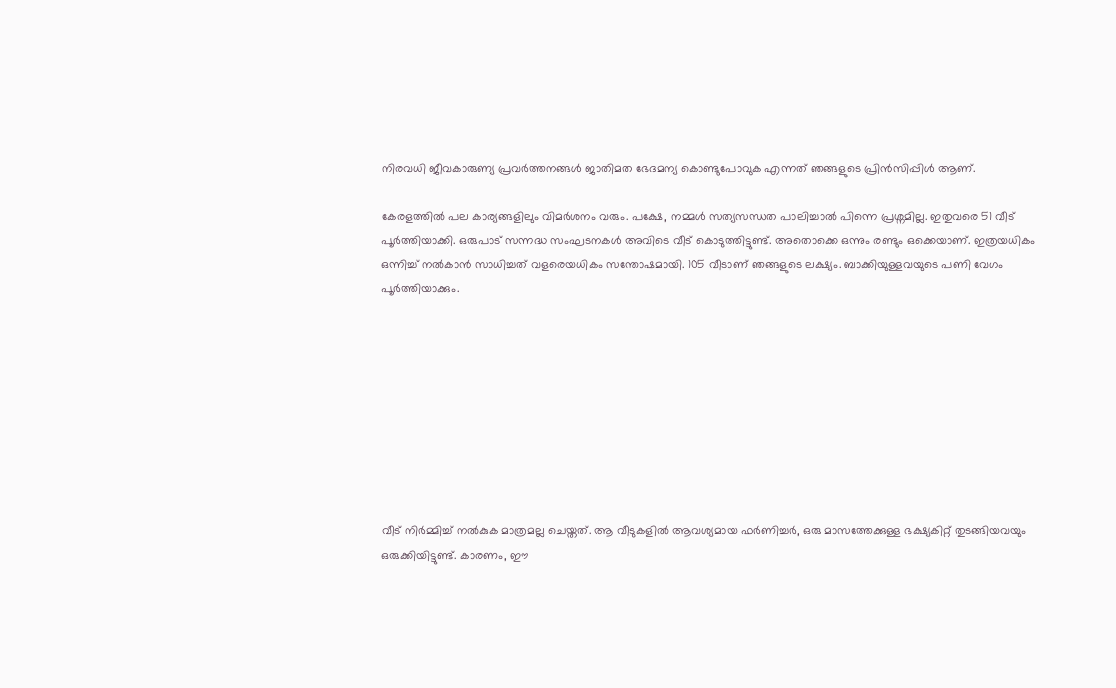നിരവധി ജീവകാരുണ്യ പ്രവർത്തനങ്ങള്‍ ജാതിമത ഭേദമന്യ കൊണ്ടുപോവുക എന്നത് ഞങ്ങളുടെ പ്രിൻസിപ്പിള്‍ ആണ്.

കേരളത്തില്‍ പല കാര്യങ്ങളിലും വിമർശനം വരും. പക്ഷേ, നമ്മള്‍ സത്യസന്ധത പാലിച്ചാല്‍ പിന്നെ പ്രശ്നമില്ല. ഇതുവരെ 51 വീട് പൂർത്തിയാക്കി. ഒരുപാട് സന്നദ്ധ സംഘടനകള്‍ അവിടെ വീട് കൊടുത്തിട്ടുണ്ട്. അതൊക്കെ ഒന്നും രണ്ടും ഒക്കെയാണ്. ഇത്രയധികം ഒന്നിച്ച്‌ നല്‍കാൻ സാധിച്ചത് വളരെയധികം സന്തോഷമായി. 105 വീടാണ് ഞങ്ങളുടെ ലക്ഷ്യം. ബാക്കിയുള്ളവയുടെ പണി വേഗം പൂർത്തിയാക്കും.









വീട് നിർമ്മിച്ച്‌ നല്‍കുക മാത്രമല്ല ചെയ്തത്. ആ വീടുകളില്‍ ആവശ്യമായ ഫർണിച്ചർ, ഒരു മാസത്തേക്കുള്ള ഭക്ഷ്യകിറ്റ് തുടങ്ങിയവയും ഒരുക്കിയിട്ടുണ്ട്. കാരണം, ഈ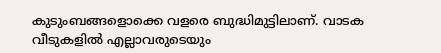കുടുംബങ്ങളൊക്കെ വളരെ ബുദ്ധിമുട്ടിലാണ്. വാടക വീടുകളില്‍ എല്ലാവരുടെയും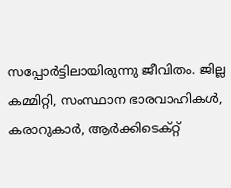സപ്പോർട്ടിലായിരുന്നു ജീവിതം. ജില്ല കമ്മിറ്റി, സംസ്ഥാന ഭാരവാഹികള്‍, കരാറുകാർ, ആർക്കിടെക്റ്റ്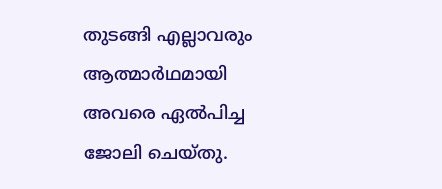തുടങ്ങി എല്ലാവരും ആത്മാർഥമായി അവരെ ഏല്‍പിച്ച ജോലി ചെയ്തു.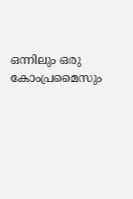ഒന്നിലും ഒരു കോംപ്രമൈസും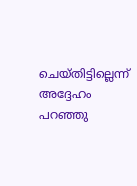ചെയ്തിട്ടില്ലെന്ന് അദ്ദേഹം പറഞ്ഞു